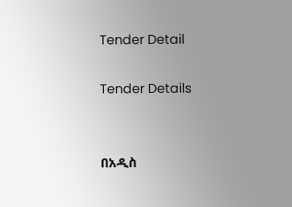Tender Detail

Tender Details


በአዲስ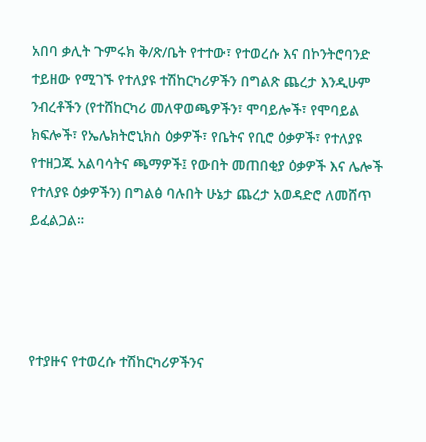አበባ ቃሊት ጉምሩክ ቅ/ጽ/ቤት የተተው፣ የተወረሱ እና በኮንትሮባንድ ተይዘው የሚገኙ የተለያዩ ተሽከርካሪዎችን በግልጽ ጨረታ እንዲሁም ንብረቶችን (የተሸከርካሪ መለዋወጫዎችን፣ ሞባይሎች፣ የሞባይል ክፍሎች፣ የኤሌክትሮኒክስ ዕቃዎች፣ የቤትና የቢሮ ዕቃዎች፣ የተለያዩ የተዘጋጁ አልባሳትና ጫማዎች፤ የውበት መጠበቂያ ዕቃዎች እና ሌሎች የተለያዩ ዕቃዎችን) በግልፅ ባሉበት ሁኔታ ጨረታ አወዳድሮ ለመሸጥ ይፈልጋል።




የተያዙና የተወረሱ ተሽከርካሪዎችንና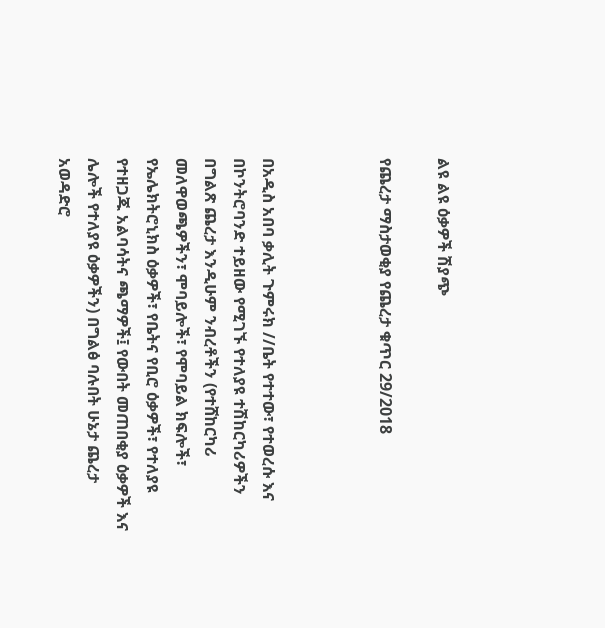ልዩ ልዩ ዕቃዎች ሽያጭ

የጨረታ ማስታወቂያ የጨረታ ቁጥር 29/2018



በአዲስ አበባ ቃሊት ጉምሩክ //ቤት የተተው፣ የተወረሱ እና በኮንትሮባንድ ተይዘው የሚገኙ የተለያዩ ተሽከርካሪዎችን በግልጽ ጨረታ እንዲሁም ንብረቶችን (የተሸከርካሪ መለዋወጫዎችን፣ ሞባይሎች፣ የሞባይል ክፍሎች፣ የኤሌክትሮኒክስ ዕቃዎች፣ የቤትና የቢሮ ዕቃዎች፣ የተለያዩ የተዘጋጁ አልባሳትና ጫማዎች፤ የውበት መጠበቂያ ዕቃዎች እና ሌሎች የተለያዩ ዕቃዎችን) በግልፅ ባሉበት ሁኔታ ጨረታ አወዳድሮ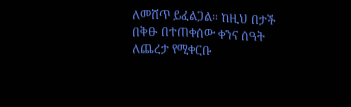ለመሸጥ ይፈልጋል። ከዚህ በታች በቅፁ በተጠቀሰው ቀንና ሰዓት ለጨረታ የሚቀርቡ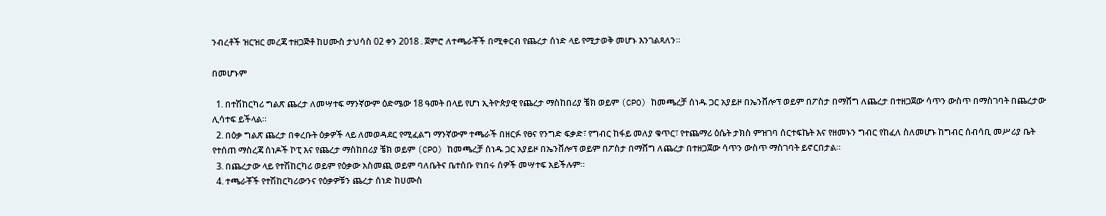ንብረቶች ዝርዝር መረጃ ተዘጋጅቶ ከሀሙስ ታህሳስ 02 ቀን 2018 . ጀምሮ ለተጫራቾች በሚቀርብ የጨረታ ሰነድ ላይ የሚታወቅ መሆኑ እንገልጻለን።

በመሆኑም

  1. በተሽከርካሪ ግልጽ ጨረታ ለመሣተፍ ማንኛውም ዕድሜው 18 ዓመት በላይ የሆነ ኢትዮጵያዊ የጨረታ ማስከበሪያ ቼክ ወይም (CPO) ከመጫረቻ ሰነዱ ጋር አያይዞ በኤንቨሎፕ ወይም በፖስታ በማሸግ ለጨረታ በተዘጋጀው ሳጥን ውስጥ በማስገባት በጨረታው ሊሳተፍ ይችላል።
  2. በዕቃ ግልጽ ጨረታ በቀረቡት ዕቃዎች ላይ ለመወዳደር የሚፈልግ ማንኛውም ተጫራች በዘርፉ የፀና የንግድ ፍቃድ፣ የግብር ከፋይ መለያ ቁጥር፣ የተጨማሪ ዕሴት ታክስ ምዝገባ ሰርተፍኬት እና የዘመኑን ግብር የከፈለ ስለመሆኑ ከግብር ሰብሳቢ መሥሪያ ቤት የተሰጠ ማስረጃ ሰነዶች ኮፒ እና የጨረታ ማስከበሪያ ቼክ ወይም (CPO) ከመጫረቻ ሰነዱ ጋር አያይዞ በኤንቨሎፕ ወይም በፖስታ በማሸግ ለጨረታ በተዘጋጀው ሳጥን ውስጥ ማስገባት ይኖርበታል።
  3. በጨረታው ላይ የተሽከርካሪ ወይም የዕቃው አስመጪ ወይም ባለቤትና ቤተሰቡ የነበሩ ሰዎች መሣተፍ አይችሉም።
  4. ተጫራቾች የተሽከርካሪውንና የዕቃዎቹን ጨረታ ሰነድ ከሀሙስ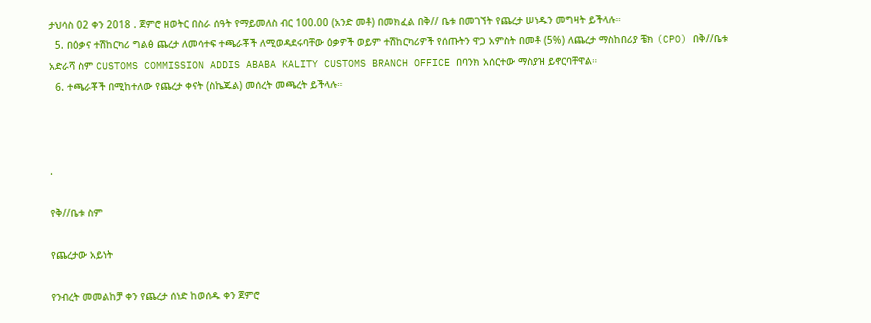ታህሳስ 02 ቀን 2018 . ጀምሮ ዘወትር በስራ ሰዓት የማይመለስ ብር 100.00 (አንድ መቶ) በመክፈል በቅ// ቤቱ በመገኘት የጨረታ ሠነዱን መግዛት ይችላሉ።
  5. በዕቃና ተሽከርካሪ ግልፅ ጨረታ ለመሳተፍ ተጫራቾች ለሚወዳደሩባቸው ዕቃዎች ወይም ተሽከርካሪዎች የሰጡትን ዋጋ አምስት በመቶ (5%) ለጨረታ ማስከበሪያ ቼክ (CPO) በቅ//ቤቱ አድራሻ ስም CUSTOMS COMMISSION ADDIS ABABA KALITY CUSTOMS BRANCH OFFICE በባንክ አሰርተው ማስያዝ ይኖርባቸዋል።
  6. ተጫራቾች በሚከተለው የጨረታ ቀናት (ስኬጁል) መሰረት መጫረት ይችላሉ።



.

የቅ//ቤቱ ስም

የጨረታው አይነት

የንብረት መመልከቻ ቀን የጨረታ ሰነድ ከወሰዱ ቀን ጀምሮ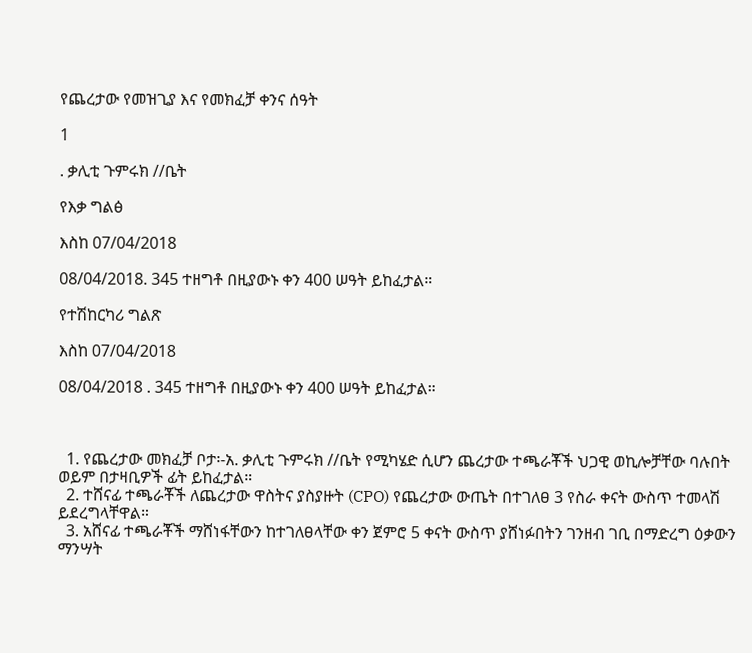የጨረታው የመዝጊያ እና የመክፈቻ ቀንና ሰዓት

1

. ቃሊቲ ጉምሩክ //ቤት

የእቃ ግልፅ

እስከ 07/04/2018

08/04/2018. 345 ተዘግቶ በዚያውኑ ቀን 400 ሠዓት ይከፈታል።

የተሽከርካሪ ግልጽ

እስከ 07/04/2018

08/04/2018 . 345 ተዘግቶ በዚያውኑ ቀን 400 ሠዓት ይከፈታል።



  1. የጨረታው መክፈቻ ቦታ፡-አ. ቃሊቲ ጉምሩክ //ቤት የሚካሄድ ሲሆን ጨረታው ተጫራቾች ህጋዊ ወኪሎቻቸው ባሉበት ወይም በታዛቢዎች ፊት ይከፈታል።
  2. ተሸናፊ ተጫራቾች ለጨረታው ዋስትና ያስያዙት (CPO) የጨረታው ውጤት በተገለፀ 3 የስራ ቀናት ውስጥ ተመላሽ ይደረግላቸዋል።
  3. አሸናፊ ተጫራቾች ማሸነፋቸውን ከተገለፀላቸው ቀን ጀምሮ 5 ቀናት ውስጥ ያሸነፉበትን ገንዘብ ገቢ በማድረግ ዕቃውን ማንሣት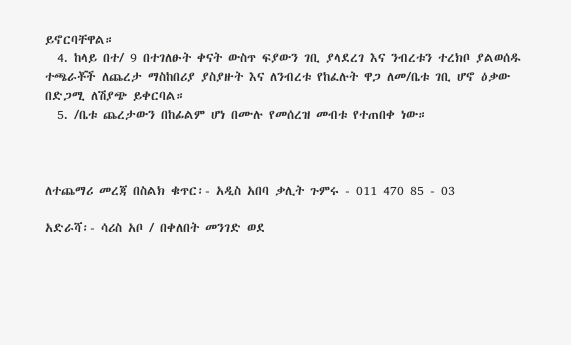ይኖርባቸዋል።
  4. ከላይ በተ/ 9 በተገለፁት ቀናት ውስጥ ፍያውን ገቢ ያላደረገ እና ንብረቱን ተረክቦ ያልወሰዱ ተጫራቾች ለጨረታ ማስከበሪያ ያስያዙት እና ለንብረቱ የከፈሉት ዋጋ ለመ/ቤቱ ገቢ ሆኖ ዕቃው በድጋሚ ለሽያጭ ይቀርባል።
  5. /ቤቱ ጨረታውን በከፊልም ሆነ በሙሉ የመሰረዝ መብቱ የተጠበቀ ነው።



ለተጨማሪ መረጃ በስልክ ቁጥር፡- አዲስ አበባ ቃሊት ጉምሩ - 011 470 85 - 03

አድራሻ፡- ሳሪስ አቦ / በቀለበት መንገድ ወደ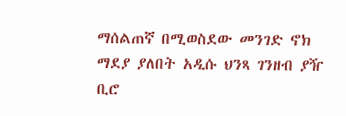ማሰልጠኛ በሚወስደው መንገድ ኖክ ማደያ ያለበት አዲሱ ህንጻ ገንዘብ ያዥ ቢሮ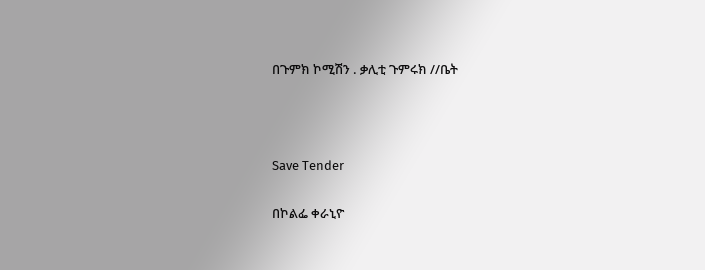በጉምክ ኮሚሽን . ቃሊቲ ጉምሩክ //ቤት



Save Tender

በኮልፌ ቀራኒዮ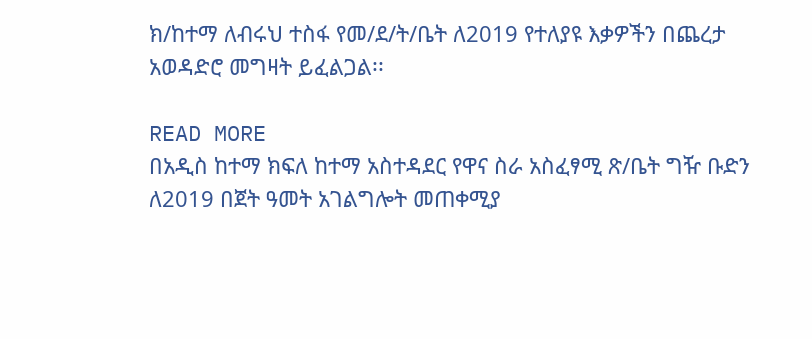ክ/ከተማ ለብሩህ ተስፋ የመ/ደ/ት/ቤት ለ2019 የተለያዩ እቃዎችን በጨረታ አወዳድሮ መግዛት ይፈልጋል፡፡

READ MORE
በአዲስ ከተማ ክፍለ ከተማ አስተዳደር የዋና ስራ አስፈፃሚ ጽ/ቤት ግዥ ቡድን ለ2019 በጀት ዓመት አገልግሎት መጠቀሚያ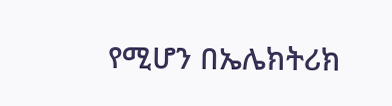የሚሆን በኤሌክትሪክ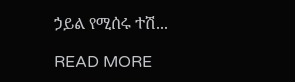ኃይል የሚሰሩ ተሽ...

READ MORE